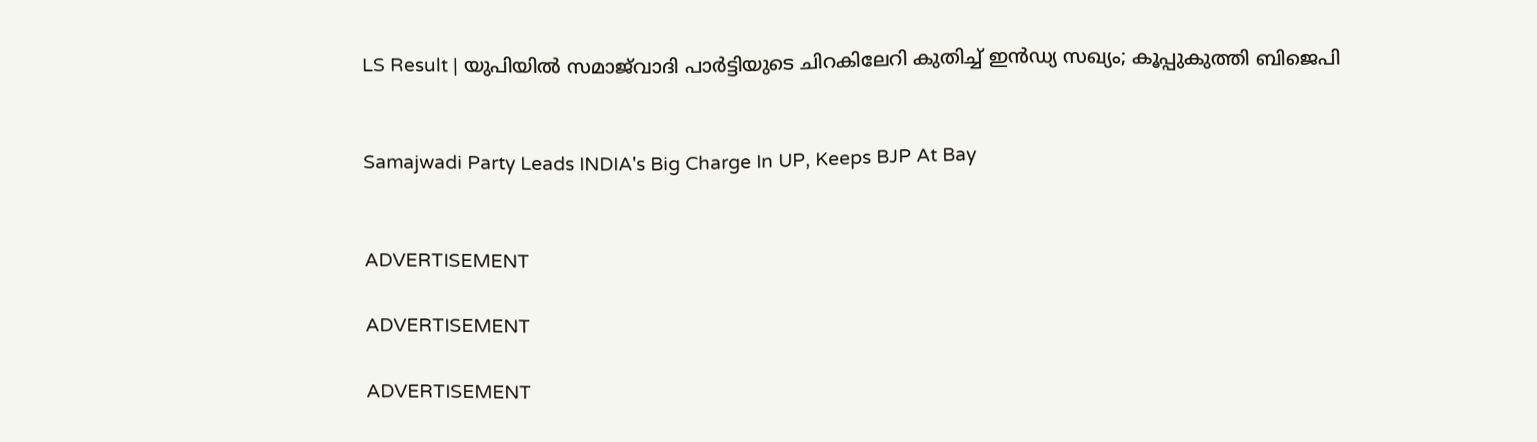LS Result | യുപിയിൽ സമാജ്‌വാദി പാർട്ടിയുടെ ചിറകിലേറി കുതിച്ച് ഇൻഡ്യ സഖ്യം; കൂപ്പുകുത്തി ബിജെപി


Samajwadi Party Leads INDIA's Big Charge In UP, Keeps BJP At Bay


ADVERTISEMENT

ADVERTISEMENT

ADVERTISEMENT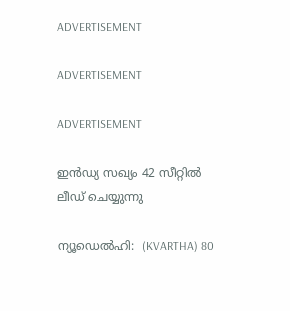ADVERTISEMENT

ADVERTISEMENT

ADVERTISEMENT

ഇൻഡ്യ സഖ്യം 42 സീറ്റിൽ  ലീഡ് ചെയ്യുന്നു

ന്യൂഡെൽഹി:  (KVARTHA) 80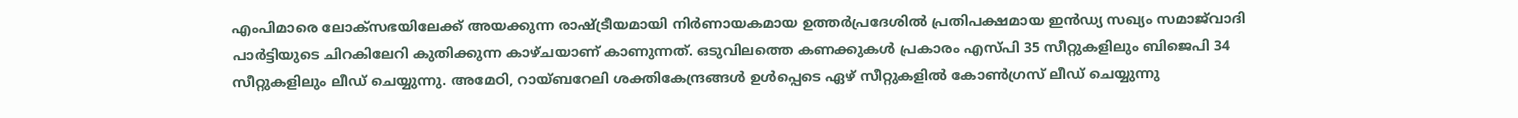എംപിമാരെ ലോക്‌സഭയിലേക്ക് അയക്കുന്ന രാഷ്ട്രീയമായി നിർണായകമായ ഉത്തർപ്രദേശിൽ പ്രതിപക്ഷമായ ഇൻഡ്യ സഖ്യം സമാജ്‌വാദി പാർട്ടിയുടെ ചിറകിലേറി കുതിക്കുന്ന കാഴ്ചയാണ് കാണുന്നത്. ഒടുവിലത്തെ കണക്കുകൾ പ്രകാരം എസ്പി 35 സീറ്റുകളിലും ബിജെപി 34 സീറ്റുകളിലും ലീഡ് ചെയ്യുന്നു. അമേഠി, റായ്ബറേലി ശക്തികേന്ദ്രങ്ങൾ ഉൾപ്പെടെ ഏഴ് സീറ്റുകളിൽ കോൺഗ്രസ് ലീഡ് ചെയ്യുന്നു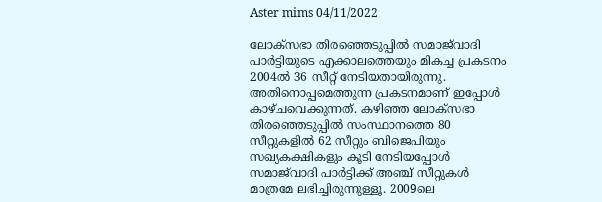Aster mims 04/11/2022

ലോക്‌സഭാ തിരഞ്ഞെടുപ്പിൽ സമാജ്‌വാദി പാർട്ടിയുടെ എക്കാലത്തെയും മികച്ച പ്രകടനം 2004ൽ 36 സീറ്റ് നേടിയതായിരുന്നു. അതിനൊപ്പമെത്തുന്ന പ്രകടനമാണ് ഇപ്പോൾ കാഴ്ചവെക്കുന്നത്. കഴിഞ്ഞ ലോക്‌സഭാ തിരഞ്ഞെടുപ്പിൽ സംസ്ഥാനത്തെ 80 സീറ്റുകളിൽ 62 സീറ്റും ബിജെപിയും സഖ്യകക്ഷികളും കൂടി നേടിയപ്പോൾ സമാജ്‌വാദി പാർട്ടിക്ക് അഞ്ച് സീറ്റുകൾ മാത്രമേ ലഭിച്ചിരുന്നുള്ളൂ. 2009ലെ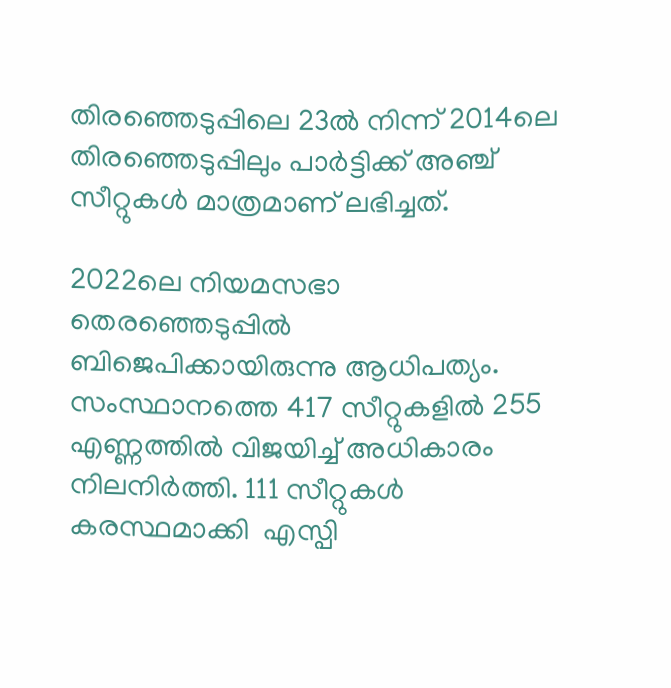തിരഞ്ഞെടുപ്പിലെ 23ൽ നിന്ന് 2014ലെ തിരഞ്ഞെടുപ്പിലും പാർട്ടിക്ക് അഞ്ച് സീറ്റുകൾ മാത്രമാണ് ലഭിച്ചത്.

2022ലെ നിയമസഭാ തെരഞ്ഞെടുപ്പിൽ ബിജെപിക്കായിരുന്നു ആധിപത്യം. സംസ്ഥാനത്തെ 417 സീറ്റുകളിൽ 255 എണ്ണത്തിൽ വിജയിച്ച് അധികാരം നിലനിർത്തി. 111 സീറ്റുകൾ കരസ്ഥമാക്കി  എസ്പി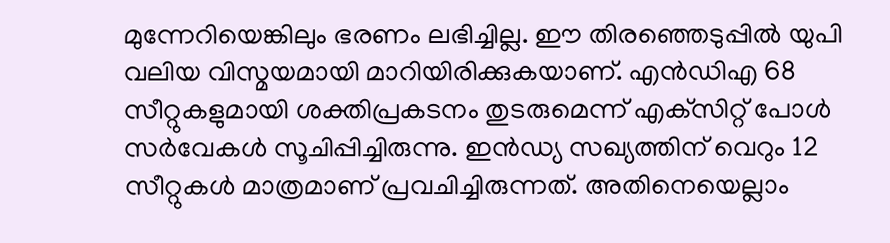മുന്നേറിയെങ്കിലും ഭരണം ലഭിച്ചില്ല. ഈ തിരഞ്ഞെടുപ്പിൽ യുപി വലിയ വിസ്മയമായി മാറിയിരിക്കുകയാണ്. എൻഡിഎ 68 സീറ്റുകളുമായി ശക്തിപ്രകടനം തുടരുമെന്ന് എക്‌സിറ്റ് പോൾ സർവേകൾ സൂചിപ്പിച്ചിരുന്നു. ഇൻഡ്യ സഖ്യത്തിന് വെറും 12 സീറ്റുകൾ മാത്രമാണ് പ്രവചിച്ചിരുന്നത്. അതിനെയെല്ലാം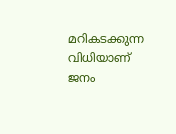മറികടക്കുന്ന വിധിയാണ് ജനം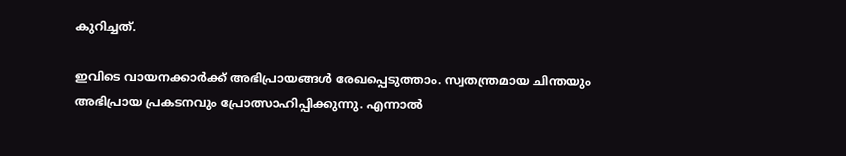കുറിച്ചത്.

ഇവിടെ വായനക്കാർക്ക് അഭിപ്രായങ്ങൾ രേഖപ്പെടുത്താം. സ്വതന്ത്രമായ ചിന്തയും അഭിപ്രായ പ്രകടനവും പ്രോത്സാഹിപ്പിക്കുന്നു. എന്നാൽ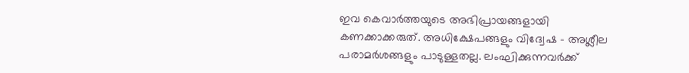ഇവ കെവാർത്തയുടെ അഭിപ്രായങ്ങളായി കണക്കാക്കരുത്. അധിക്ഷേപങ്ങളും വിദ്വേഷ - അശ്ലീല പരാമർശങ്ങളും പാടുള്ളതല്ല. ലംഘിക്കുന്നവർക്ക്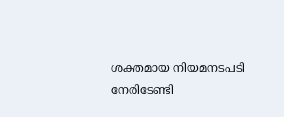ശക്തമായ നിയമനടപടി നേരിടേണ്ടി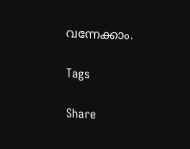വന്നേക്കാം.

Tags

Share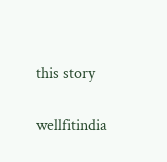this story

wellfitindia